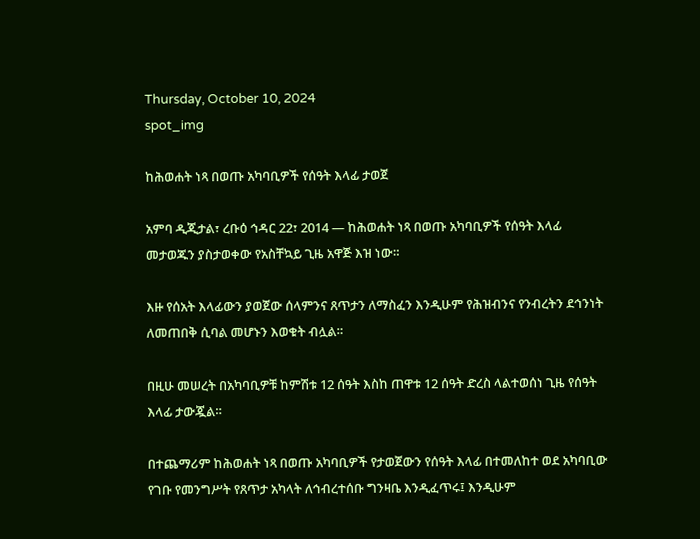Thursday, October 10, 2024
spot_img

ከሕወሐት ነጻ በወጡ አካባቢዎች የሰዓት እላፊ ታወጀ

አምባ ዲጂታል፣ ረቡዕ ኅዳር 22፣ 2014 ― ከሕወሐት ነጻ በወጡ አካባቢዎች የሰዓት እላፊ መታወጁን ያስታወቀው የአስቸኳይ ጊዜ አዋጅ እዝ ነው።

እዙ የሰአት እላፊውን ያወጀው ሰላምንና ጸጥታን ለማስፈን እንዲሁም የሕዝብንና የንብረትን ደኅንነት ለመጠበቅ ሲባል መሆኑን እወቁት ብሏል።

በዚሁ መሠረት በአካባቢዎቹ ከምሽቱ 12 ሰዓት እስከ ጠዋቱ 12 ሰዓት ድረስ ላልተወሰነ ጊዜ የሰዓት እላፊ ታውጇል።

በተጨማሪም ከሕወሐት ነጻ በወጡ አካባቢዎች የታወጀውን የሰዓት እላፊ በተመለከተ ወደ አካባቢው የገቡ የመንግሥት የጸጥታ አካላት ለኅብረተሰቡ ግንዛቤ እንዲፈጥሩ፤ እንዲሁም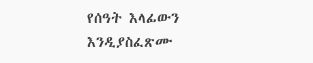የሰዓት እላፊውን እንዲያስፈጽሙ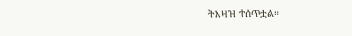ትእዛዝ ተሰጥቷል።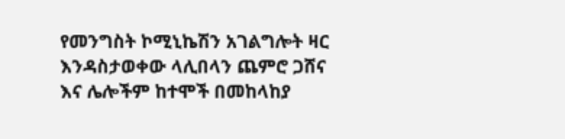የመንግስት ኮሚኒኬሽን አገልግሎት ዛር እንዳስታወቀው ላሊበላን ጨምሮ ጋሸና እና ሌሎችም ከተሞች በመከላከያ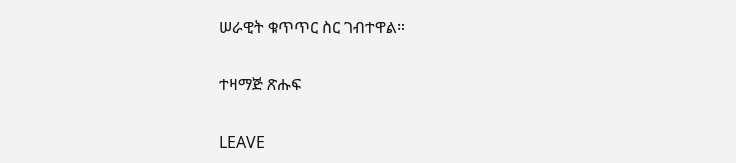ሠራዊት ቁጥጥር ስር ገብተዋል።

ተዛማጅ ጽሑፍ

LEAVE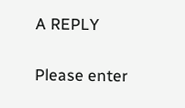A REPLY

Please enter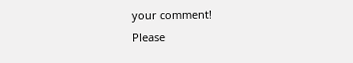your comment!
Please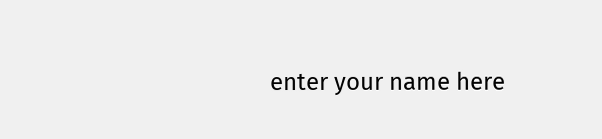enter your name here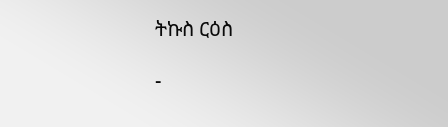ትኩስ ርዕስ

-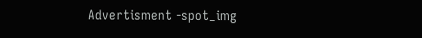Advertisment -spot_img